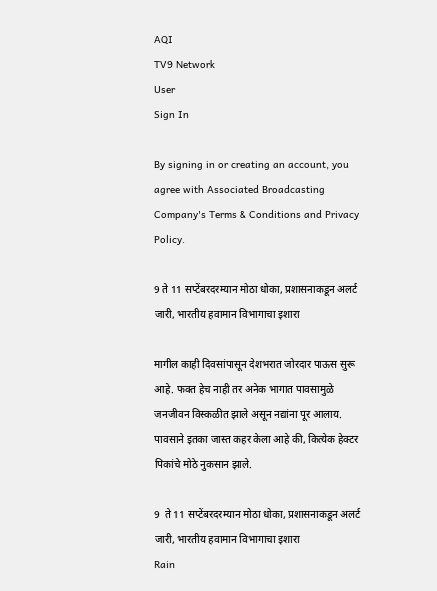AQI
TV9 Network
User
Sign In

By signing in or creating an account, you agree with Associated Broadcasting Company's Terms & Conditions and Privacy Policy.

9 ते 11 सप्टेंबरदरम्यान मोठा धोका, प्रशासनाकडून अलर्ट जारी, भारतीय हवामान विभागाचा इशारा

मागील काही दिवसांपासून देशभरात जोरदार पाऊस सुरू आहे. फक्त हेच नाही तर अनेक भागात पावसामुळे जनजीवन विस्कळीत झाले असून नद्यांना पूर आलाय. पावसाने इतका जास्त कहर केला आहे की, कित्येक हेक्टर पिकांचे मोठे नुकसान झाले.

9  ते 11 सप्टेंबरदरम्यान मोठा धोका, प्रशासनाकडून अलर्ट जारी, भारतीय हवामान विभागाचा इशारा
Rain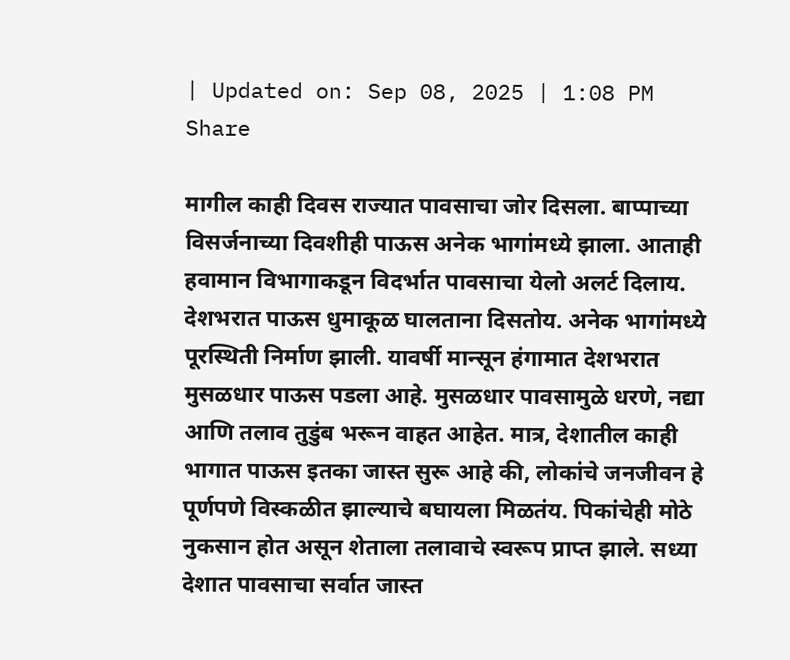| Updated on: Sep 08, 2025 | 1:08 PM
Share

मागील काही दिवस राज्यात पावसाचा जोर दिसला. बाप्पाच्या विसर्जनाच्या दिवशीही पाऊस अनेक भागांमध्ये झाला. आताही हवामान विभागाकडून विदर्भात पावसाचा येलो अलर्ट दिलाय. देशभरात पाऊस धुमाकूळ घालताना दिसतोय. अनेक भागांमध्ये पूरस्थिती निर्माण झाली. यावर्षी मान्सून हंगामात देशभरात मुसळधार पाऊस पडला आहे. मुसळधार पावसामुळे धरणे, नद्या आणि तलाव तुडुंब भरून वाहत आहेत. मात्र, देशातील काही भागात पाऊस इतका जास्त सुरू आहे की, लोकांचे जनजीवन हे पूर्णपणे विस्कळीत झाल्याचे बघायला मिळतंय. पिकांचेही मोठे नुकसान होत असून शेताला तलावाचे स्वरूप प्राप्त झाले. सध्या देशात पावसाचा सर्वात जास्त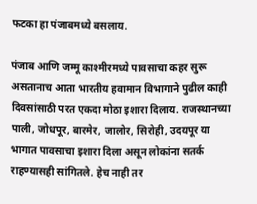फटका हा पंजाबमध्ये बसलाय.

पंजाब आणि जम्मू काश्मीरमध्ये पावसाचा कहर सुरू असतानाच आता भारतीय हवामान विभागाने पुढील काही दिवसांसाठी परत एकदा मोठा इशारा दिलाय. राजस्थानच्या पाली, जोधपूर, बारमेर, जालोर, सिरोही, उदयपूर या भागात पावसाचा इशारा दिला असून लोकांना सतर्क राहण्यासही सांगितले. हेच नाही तर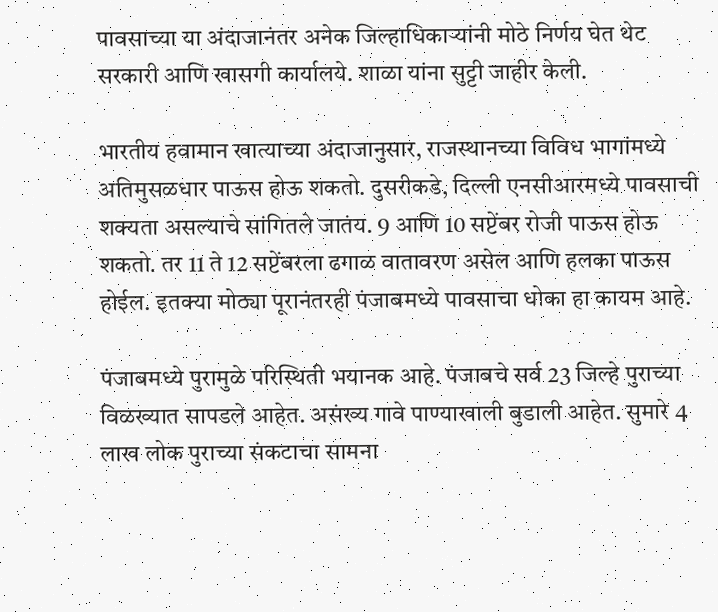पावसाच्या या अंदाजानंतर अनेक जिल्हाधिकाऱ्यांनी मोठे निर्णय घेत थेट सरकारी आणि खासगी कार्यालये. शाळा यांना सुट्टी जाहीर केली.

भारतीय हवामान खात्याच्या अंदाजानुसार, राजस्थानच्या विविध भागांमध्ये अतिमुसळधार पाऊस होऊ शकतो. दुसरीकडे, दिल्ली एनसीआरमध्ये पावसाची शक्यता असल्याचे सांगितले जातंय. 9 आणि 10 सप्टेंबर रोजी पाऊस होऊ शकतो. तर 11 ते 12 सप्टेंबरला ढगाळ वातावरण असेल आणि हलका पाऊस होईल. इतक्या मोठ्या पूरानंतरही पंजाबमध्ये पावसाचा धोका हा कायम आहे.

पंजाबमध्ये पुरामुळे परिस्थिती भयानक आहे. पंजाबचे सर्व 23 जिल्हे पुराच्या विळख्यात सापडले आहेत. असंख्य गावे पाण्याखाली बुडाली आहेत. सुमारे 4 लाख लोक पुराच्या संकटाचा सामना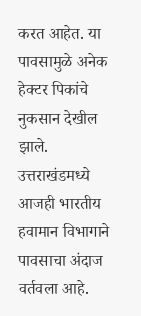करत आहेत. या पावसामुळे अनेक हेक्टर पिकांचे नुकसान देखील झाले. उत्तराखंडमध्ये आजही भारतीय हवामान विभागाने पावसाचा अंदाज वर्तवला आहे.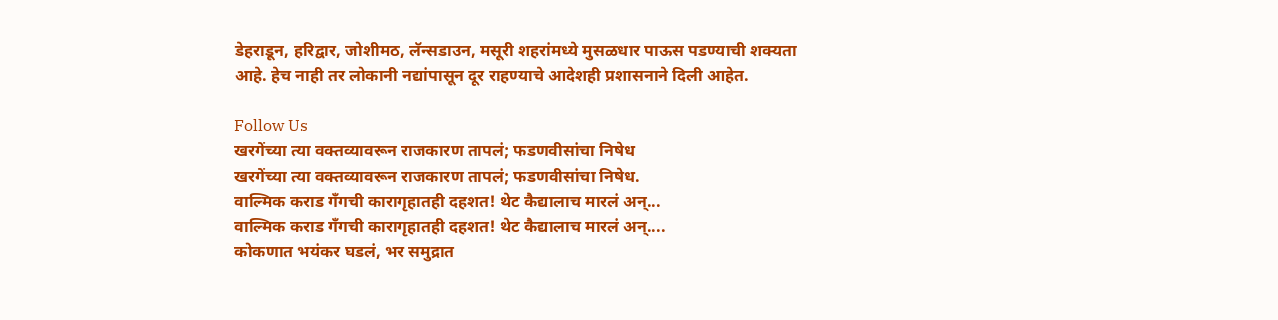डेहराडून, हरिद्वार, जोशीमठ, लॅन्सडाउन, मसूरी शहरांमध्ये मुसळधार पाऊस पडण्याची शक्यता आहे. हेच नाही तर लोकानी नद्यांपासून दूर राहण्याचे आदेशही प्रशासनाने दिली आहेत.

Follow Us
खरगेंच्या त्या वक्तव्यावरून राजकारण तापलं; फडणवीसांचा निषेध
खरगेंच्या त्या वक्तव्यावरून राजकारण तापलं; फडणवीसांचा निषेध.
वाल्मिक कराड गँगची कारागृहातही दहशत! थेट कैद्यालाच मारलं अन्...
वाल्मिक कराड गँगची कारागृहातही दहशत! थेट कैद्यालाच मारलं अन्....
कोकणात भयंकर घडलं, भर समुद्रात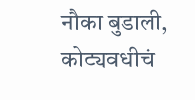नौका बुडाली, कोट्यवधीचं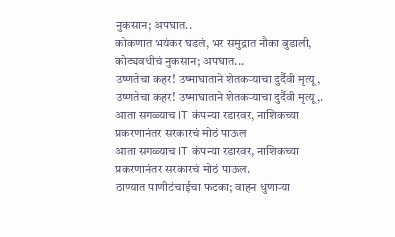नुकसान; अपघात..
कोकणात भयंकर घडलं, भर समुद्रात नौका बुडाली, कोट्यवधीचं नुकसान; अपघात...
उष्णतेचा कहर! उष्माघाताने शेतकऱ्याचा दुर्दैवी मृत्यू,
उष्णतेचा कहर! उष्माघाताने शेतकऱ्याचा दुर्दैवी मृत्यू,.
आता सगळ्याच IT कंपन्या रडारवर, नाशिकच्या प्रकरणानंतर सरकारचं मोठं पाऊल
आता सगळ्याच IT कंपन्या रडारवर, नाशिकच्या प्रकरणानंतर सरकारचं मोठं पाऊल.
ठाण्यात पाणीटंचाईचा फटका; वाहन धुणाऱ्या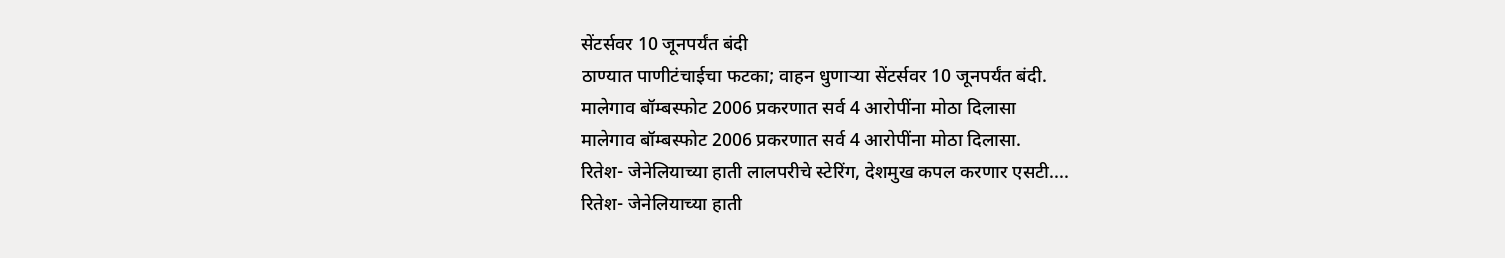सेंटर्सवर 10 जूनपर्यंत बंदी
ठाण्यात पाणीटंचाईचा फटका; वाहन धुणाऱ्या सेंटर्सवर 10 जूनपर्यंत बंदी.
मालेगाव बॉम्बस्फोट 2006 प्रकरणात सर्व 4 आरोपींना मोठा दिलासा
मालेगाव बॉम्बस्फोट 2006 प्रकरणात सर्व 4 आरोपींना मोठा दिलासा.
रितेश- जेनेलियाच्या हाती लालपरीचे स्टेरिंग, देशमुख कपल करणार एसटी....
रितेश- जेनेलियाच्या हाती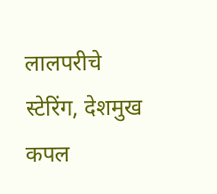लालपरीचे स्टेरिंग, देशमुख कपल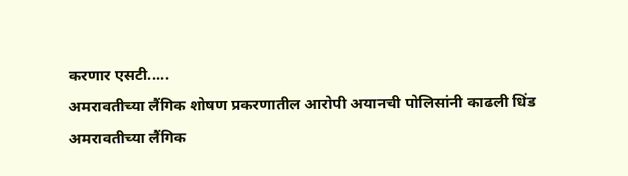करणार एसटी.....
अमरावतीच्या लैंगिक शोषण प्रकरणातील आरोपी अयानची पोलिसांनी काढली धिंड
अमरावतीच्या लैंगिक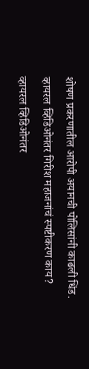शोषण प्रकरणातील आरोपी अयानची पोलिसांनी काढली धिंड.
व्हायरल व्हिडिओनंतर गिरीश महाजनांचं स्पष्टीकरण काय?
व्हायरल व्हिडिओनंतर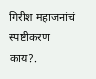गिरीश महाजनांचं स्पष्टीकरण काय?.